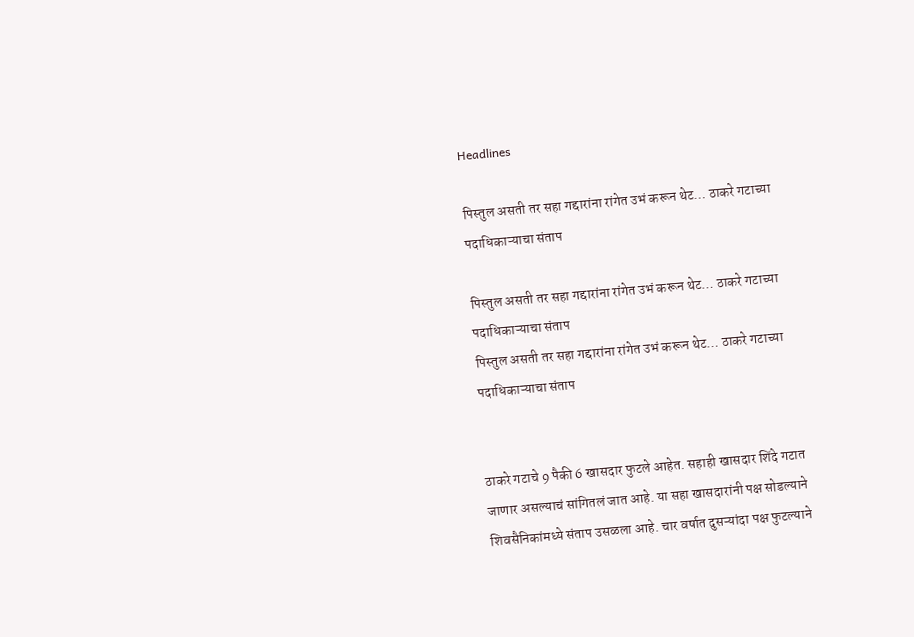Headlines

पिस्तुल असती तर सहा गद्दारांना रांगेत उभं करून थेट… ठाकरे गटाच्या पदाधिकाऱ्याचा संताप

पिस्तुल असती तर सहा गद्दारांना रांगेत उभं करून थेट… ठाकरे गटाच्या पदाधिकाऱ्याचा संताप
पिस्तुल असती तर सहा गद्दारांना रांगेत उभं करून थेट… ठाकरे गटाच्या पदाधिकाऱ्याचा संताप


ठाकरे गटाचे 9 पैकी 6 खासदार फुटले आहेत. सहाही खासदार शिंदे गटात जाणार असल्याचं सांगितलं जात आहे. या सहा खासदारांनी पक्ष सोडल्याने शिवसैनिकांमध्ये संताप उसळला आहे. चार वर्षात दुसऱ्यांदा पक्ष फुटल्याने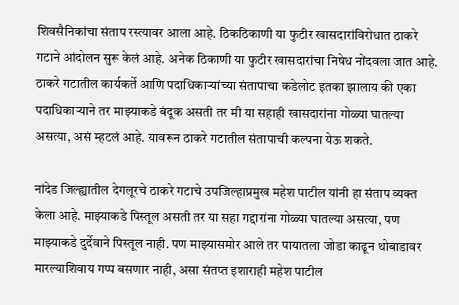शिवसैनिकांचा संताप रस्त्यावर आला आहे. ठिकठिकाणी या फुटीर खासदारांविरोधात ठाकरे गटाने आंदोलन सुरू केलं आहे. अनेक ठिकाणी या फुटीर खासदारांचा निषेध नोंदवला जात आहे. ठाकरे गटातील कार्यकर्ते आणि पदाधिकाऱ्यांच्या संतापाचा कडेलोट इतका झालाय की एका पदाधिकाऱ्याने तर माझ्याकडे बंदूक असती तर मी या सहाही खासदारांना गोळ्या घातल्या असत्या, असं म्हटलं आहे. यावरून ठाकरे गटातील संतापाची कल्पना येऊ शकते.

नांदेड जिल्ह्यातील देगलूरचे ठाकरे गटाचे उपजिल्हाप्रमुख महेश पाटील यांनी हा संताप व्यक्त केला आहे. माझ्याकडे पिस्तूल असती तर या सहा गद्दारांना गोळ्या घातल्या असत्या, पण माझ्याकडे दुर्देवाने पिस्तूल नाही. पण माझ्यासमोर आले तर पायातला जोडा काढून थोबाडावर मारल्याशिवाय गप्प बसणार नाही, असा संतप्त इशाराही महेश पाटील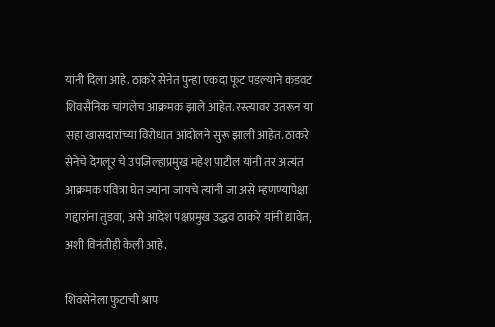यांनी दिला आहे. ठाकरे सेनेत पुन्हा एकदा फूट पडल्याने कडवट शिवसैनिक चांगलेच आक्रमक झाले आहेत. रस्त्यावर उतरून या सहा खासदारांच्या विरोधात आंदोलने सुरू झाली आहेत. ठाकरे सेनेचे देगलूर चे उपजिल्हाप्रमुख महेश पाटील यांनी तर अत्यंत आक्रमक पवित्रा घेत ज्यांना जायचे त्यांनी जा असे म्हणण्यापेक्षा गद्दारांना तुडवा, असे आदेश पक्षप्रमुख उद्धव ठाकरे यांनी द्यावेत, अशी विनंतीही केली आहे.

शिवसेनेला फुटाची श्राप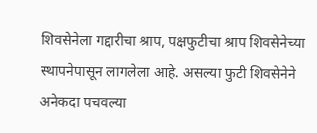शिवसेनेला गद्दारीचा श्राप, पक्षफुटीचा श्राप शिवसेनेच्या स्थापनेपासून लागलेला आहे. असल्या फुटी शिवसेनेने अनेकदा पचवल्या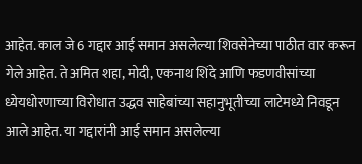आहेत. काल जे 6 गद्दार आई समान असलेल्या शिवसेनेच्या पाठीत वार करून गेले आहेत. ते अमित शहा, मोदी, एकनाथ शिंदे आणि फडणवीसांच्या ध्येयधोरणाच्या विरोधात उद्धव साहेबांच्या सहानुभूतीच्या लाटेमध्ये निवडून आले आहेत. या गद्दारांनी आई समान असलेल्या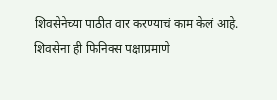शिवसेनेच्या पाठीत वार करण्याचं काम केलं आहे. शिवसेना ही फिनिक्स पक्षाप्रमाणे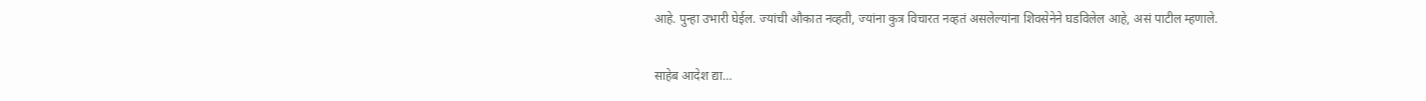आहे. पुन्हा उभारी घेईल. ज्यांची औकात नव्हती, ज्यांना कुत्र विचारत नव्हतं असलेल्यांना शिवसेनेने घडविलेल आहे, असं पाटील म्हणाले.

साहेब आदेश द्या…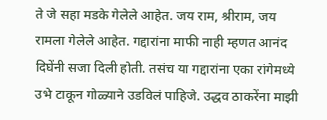ते जे सहा मडके गेलेले आहेत. जय राम, श्रीराम, जय रामला गेलेले आहेत. गद्दारांना माफी नाही म्हणत आनंद दिघेंनी सजा दिली होती. तसंच या गद्दारांना एका रांगेमध्ये उभे टाकून गोळ्याने उडविलं पाहिजे. उद्धव ठाकरेंना माझी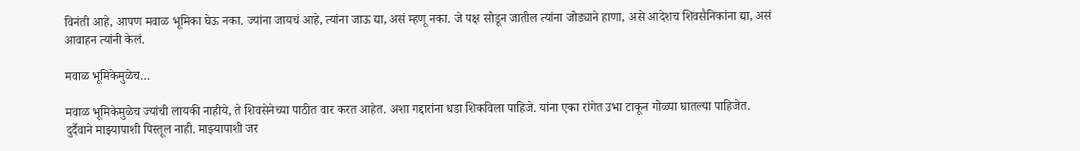विनंती आहे, आपण मवाळ भूमिका घेऊ नका. ज्यांना जायचं आहे, त्यांना जाऊ द्या, असं म्हणू नका. जे पक्ष सोडून जातील त्यांना जोड्याने हाणा, असे आदेशच शिवसैनिकांना द्या, असं आवाहन त्यांनी केलं.

मवाळ भूमिकेमुळेच…

मवाळ भूमिकेमुळेच ज्यांची लायकी नाहीये, ते शिवसेनेच्या पाठीत वार करत आहेत. अशा गद्दारांना धडा शिकविला पाहिजे. यांना एका रांगेत उभा टाकून गोळ्या घातल्या पाहिजेत. दुर्दैवाने माझ्यापाशी पिस्तूल नाही. माझ्यापाशी जर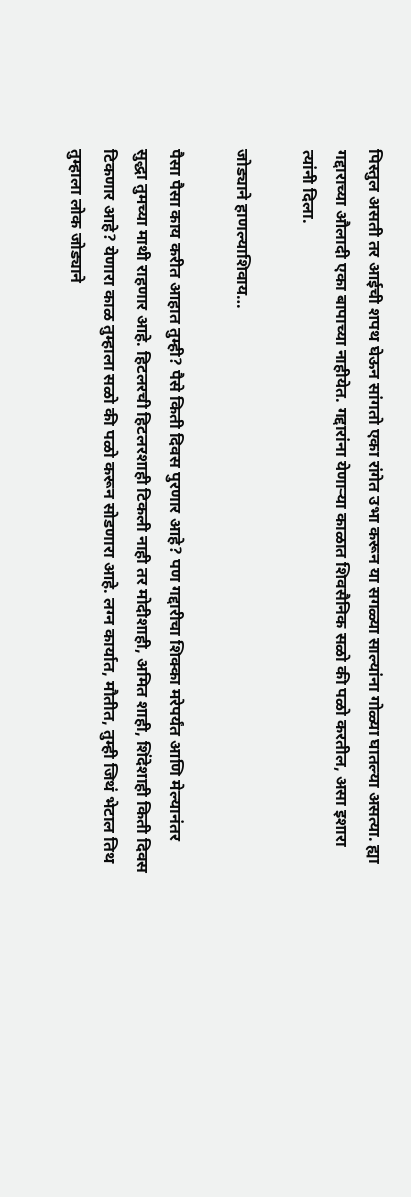पिस्तुल असती तर आईची शपथ घेऊन सांगतो एका रांगेत उभा करून या सगळ्या साल्यांना गोळ्या घातल्या असत्या. ह्या गद्दाराच्या औलादी एका बापाच्या नाहीयेत. गद्दारांना येणाऱ्या काळात शिवसैनिक सळो की पळो करतील, असा इशारा त्यांनी दिला.

जोड्याने हाणल्याशिवाय…

पैसा पैसा काय करीत आहात तुम्ही? पैसे किती दिवस पुरणार आहे? पण गद्दारीचा शिक्का मरेपर्यंत आणि मेल्यानंतर सुद्धा तुमच्या माथी राहणार आहे. हिटलरची हिटलरशाही टिकली नाही तर मोदीशाही, अमित शाही, शिंदेशाही किती दिवस टिकणार आहे? येणारा काळ तुम्हाला सळो की पळो करून सोडणारा आहे. लग्न कार्यात, मौतीत, तुम्ही जिथं भेटाल तिथ तुम्हाला लोक जोड्याने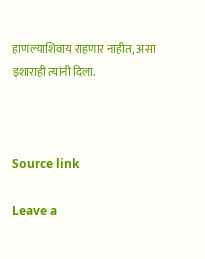हाणल्याशिवाय राहणार नाहीत, असा इशाराही त्यांनी दिला.



Source link

Leave a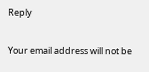Reply

Your email address will not be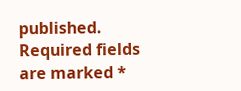published. Required fields are marked *